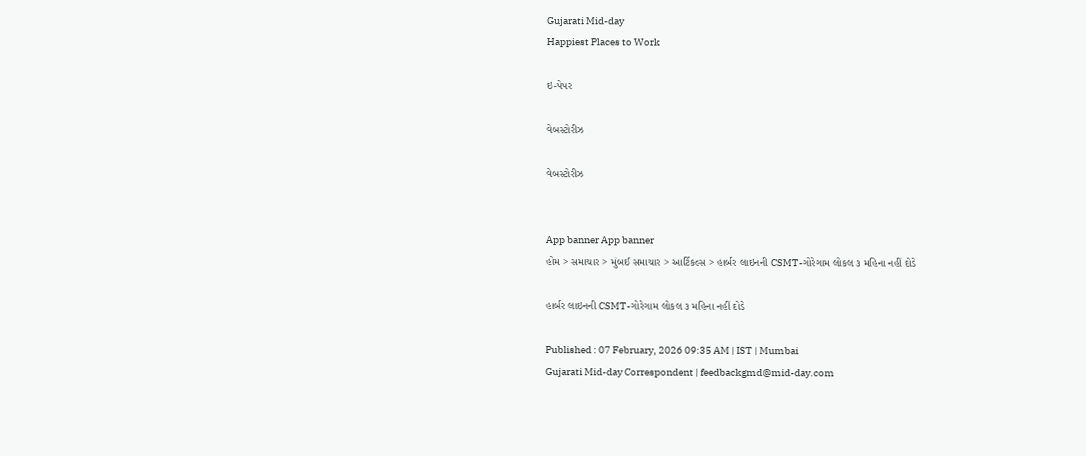Gujarati Mid-day
Happiest Places to Work

ઇ-પેપર

વેબસ્ટોરીઝ

વેબસ્ટોરીઝ


App banner App banner
હોમ > સમાચાર > મુંબઈ સમાચાર > આર્ટિકલ્સ > હાર્બર લાઇનની CSMT-ગોરેગામ લોકલ ૩ મહિના નહીં દોડે

હાર્બર લાઇનની CSMT-ગોરેગામ લોકલ ૩ મહિના નહીં દોડે

Published : 07 February, 2026 09:35 AM | IST | Mumbai
Gujarati Mid-day Correspondent | feedbackgmd@mid-day.com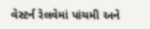વેસ્ટર્ન રેલવેમાં પાંચમી અને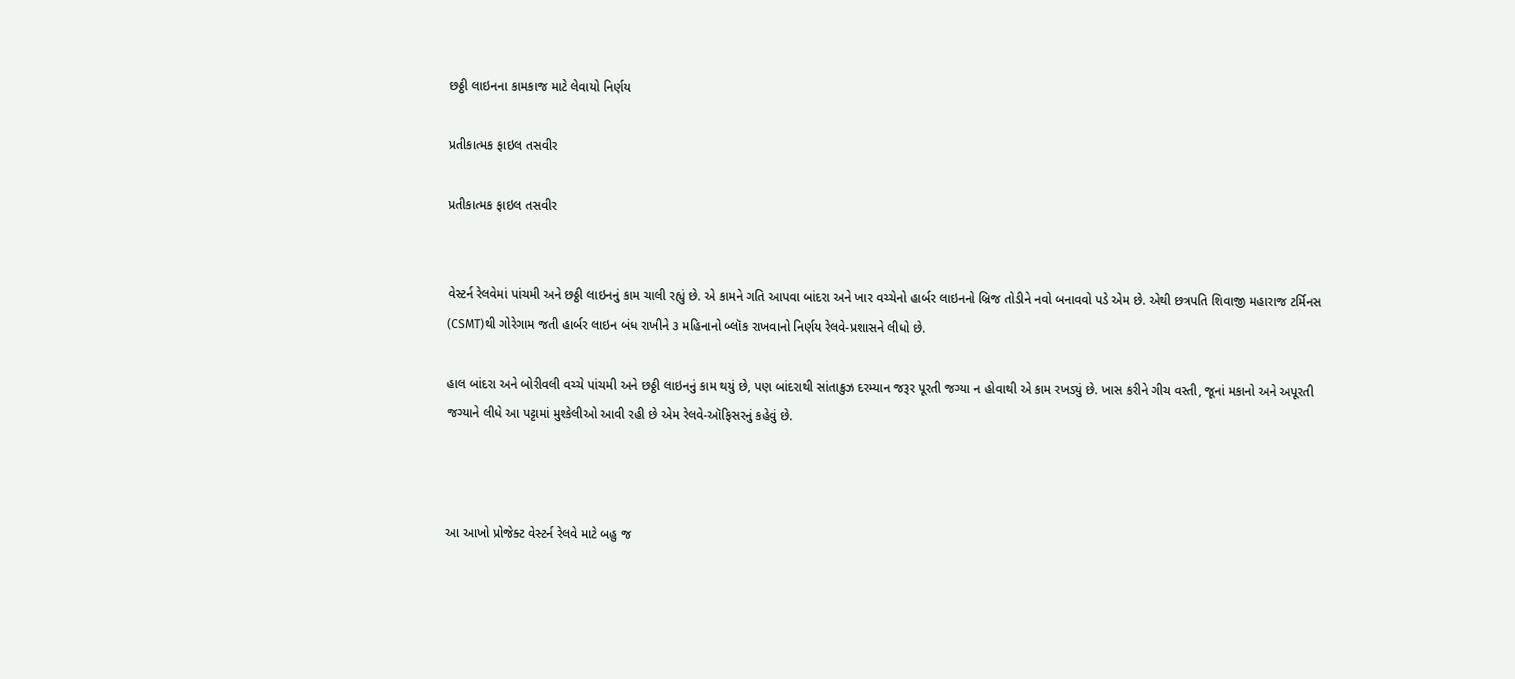છઠ્ઠી લાઇનના કામકાજ માટે લેવાયો નિર્ણય

પ્રતીકાત્મક ફાઇલ તસવીર

પ્રતીકાત્મક ફાઇલ તસવીર


વેસ્ટર્ન રેલવેમાં પાંચમી અને છઠ્ઠી લાઇનનું કામ ચાલી રહ્યું છે. એ કામને ગતિ આપવા બાંદરા અને ખાર વચ્ચેનો હાર્બર લાઇનનો બ્રિજ તોડીને નવો બનાવવો પડે એમ છે. એથી છત્રપતિ શિવાજી મહારાજ ટર્મિનસ (CSMT)થી ગોરેગામ જતી હાર્બર લાઇન બંધ રાખીને ૩ મહિનાનો બ્લૉક રાખવાનો નિર્ણય રેલવે-પ્રશાસને લીધો છે.

હાલ બાંદરા અને બોરીવલી વચ્ચે પાંચમી અને છઠ્ઠી લાઇનનું કામ થયું છે, પણ બાંદરાથી સાંતાક્રુઝ દરમ્યાન જરૂર પૂરતી જગ્યા ન હોવાથી એ કામ રખડ્યું છે. ખાસ કરીને ગીચ વસ્તી, જૂનાં મકાનો અને અપૂરતી જગ્યાને લીધે આ પટ્ટામાં મુશ્કેલીઓ આવી રહી છે એમ રેલવે-ઑફિસરનું કહેવું છે.



આ આખો પ્રોજેક્ટ વેસ્ટર્ન રેલવે માટે બહુ જ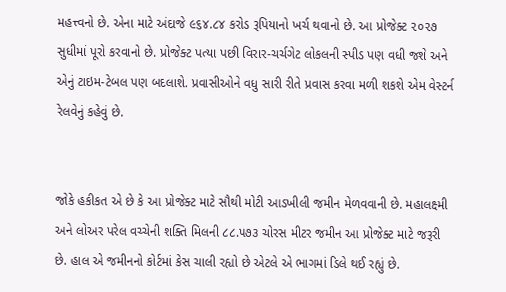મહત્ત્વનો છે. એના માટે અંદાજે ૯૬૪.૮૪ કરોડ રૂપિયાનો ખર્ચ થવાનો છે. આ પ્રોજેક્ટ ૨૦૨૭ સુધીમાં પૂરો કરવાનો છે. પ્રોજેક્ટ પત્યા પછી વિરાર-ચર્ચગેટ લોકલની સ્પીડ પણ વધી જશે અને એનું ટાઇમ-ટેબલ પણ બદલાશે. પ્રવાસીઓને વધુ સારી રીતે પ્રવાસ કરવા મળી શકશે એમ વેસ્ટર્ન રેલવેનું કહેવું છે.


જોકે હકીકત એ છે કે આ પ્રોજેક્ટ માટે સૌથી મોટી આડખીલી જમીન મેળવવાની છે. મહાલક્ષ્મી અને લોઅર પરેલ વચ્ચેની શક્તિ મિલની ૮૮.૫૭૩ ચોરસ મીટર જમીન આ પ્રોજેક્ટ માટે જરૂરી છે. હાલ એ જમીનનો કોર્ટમાં કેસ ચાલી રહ્યો છે એટલે એ ભાગમાં ડિલે થઈ રહ્યું છે.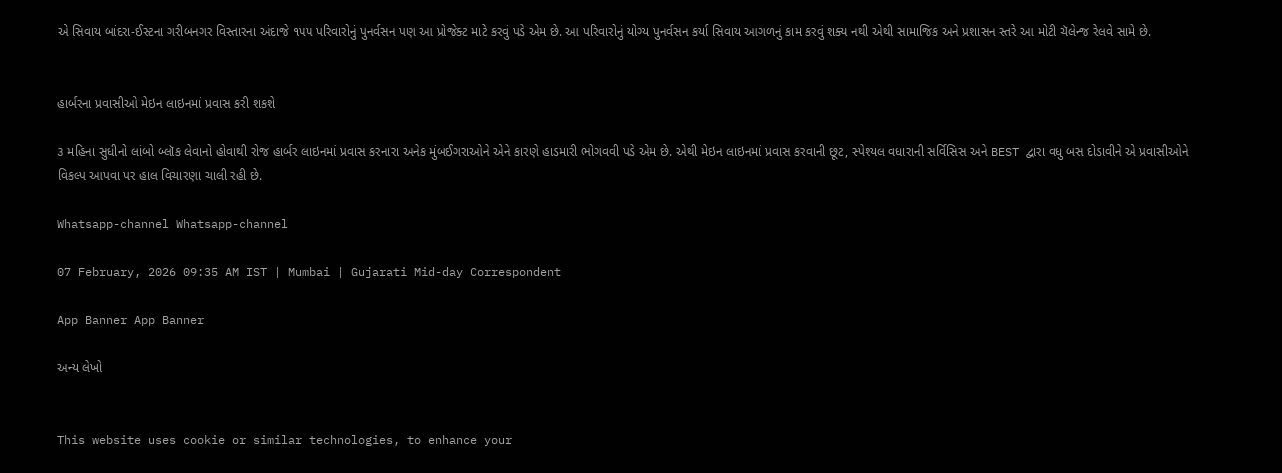એ સિવાય બાંદરા-ઈસ્ટના ગરીબનગર વિસ્તારના અંદાજે ૧૫૫ પરિવારોનું પુનર્વસન પણ આ પ્રોજેક્ટ માટે કરવું પડે એમ છે. આ પરિવારોનું યોગ્ય પુનર્વસન કર્યા સિવાય આગળનું કામ કરવું શક્ય નથી એથી સામાજિક અને પ્રશાસન સ્તરે આ મોટી ચૅલેન્જ રેલવે સામે છે.


હાર્બરના પ્રવાસીઓ મેઇન લાઇનમાં પ્રવાસ કરી શકશે

૩ મહિના સુધીનો લાંબો બ્લૉક લેવાનો હોવાથી રોજ હાર્બર લાઇનમાં પ્રવાસ કરનારા અનેક મુંબઈગરાઓને એને કારણે હાડમારી ભોગવવી પડે એમ છે. એથી મેઇન લાઇનમાં પ્રવાસ કરવાની છૂટ, સ્પેશ્યલ વધારાની સર્વિસિસ અને BEST દ્વારા વધુ બસ દોડાવીને એ પ્રવાસીઓને વિકલ્પ આપવા પર હાલ વિચારણા ચાલી રહી છે.

Whatsapp-channel Whatsapp-channel

07 February, 2026 09:35 AM IST | Mumbai | Gujarati Mid-day Correspondent

App Banner App Banner

અન્ય લેખો


This website uses cookie or similar technologies, to enhance your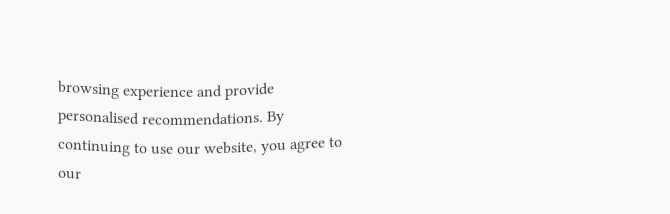browsing experience and provide personalised recommendations. By continuing to use our website, you agree to our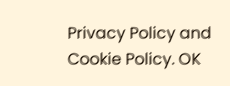Privacy Policy and Cookie Policy. OK